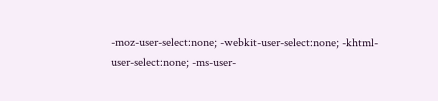-moz-user-select:none; -webkit-user-select:none; -khtml-user-select:none; -ms-user-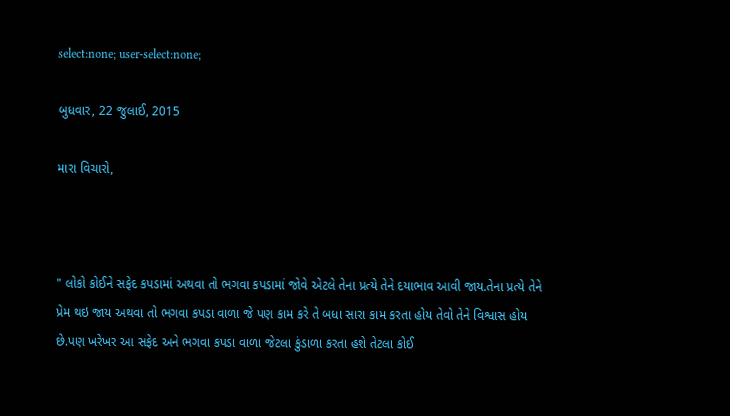select:none; user-select:none;

બુધવાર, 22 જુલાઈ, 2015

મારા વિચારો,



" લોકો કોઈને સફેદ કપડામાં અથવા તો ભગવા કપડામાં જોવે એટલે તેના પ્રત્યે તેને દયાભાવ આવી જાય.તેના પ્રત્યે તેને પ્રેમ થઇ જાય અથવા તો ભગવા કપડા વાળા જે પણ કામ કરે તે બધા સારા કામ કરતા હોય તેવો તેને વિશ્વાસ હોય છે.પણ ખરેખર આ સફેદ અને ભગવા કપડા વાળા જેટલા કુંડાળા કરતા હશે તેટલા કોઈ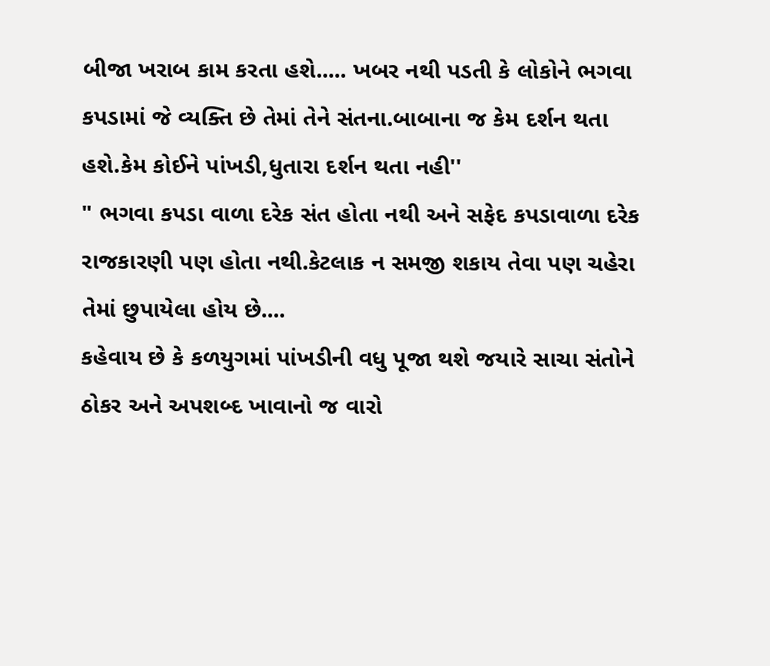બીજા ખરાબ કામ કરતા હશે..... ખબર નથી પડતી કે લોકોને ભગવા કપડામાં જે વ્યક્તિ છે તેમાં તેને સંતના.બાબાના જ કેમ દર્શન થતા હશે.કેમ કોઈને પાંખડી,ધુતારા દર્શન થતા નહી''
" ભગવા કપડા વાળા દરેક સંત હોતા નથી અને સફેદ કપડાવાળા દરેક રાજકારણી પણ હોતા નથી.કેટલાક ન સમજી શકાય તેવા પણ ચહેરા તેમાં છુપાયેલા હોય છે....
કહેવાય છે કે કળયુગમાં પાંખડીની વધુ પૂજા થશે જયારે સાચા સંતોને ઠોકર અને અપશબ્દ ખાવાનો જ વારો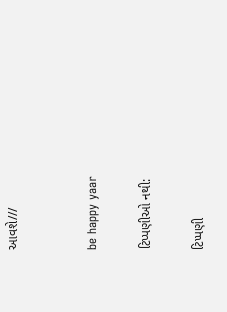આવશે///


be happy yaar

ટિપ્પણીઓ નથી:

ટિપ્પણી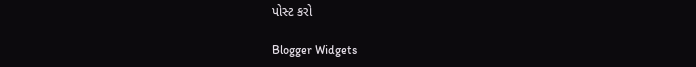પોસ્ટ કરો

Blogger Widgets